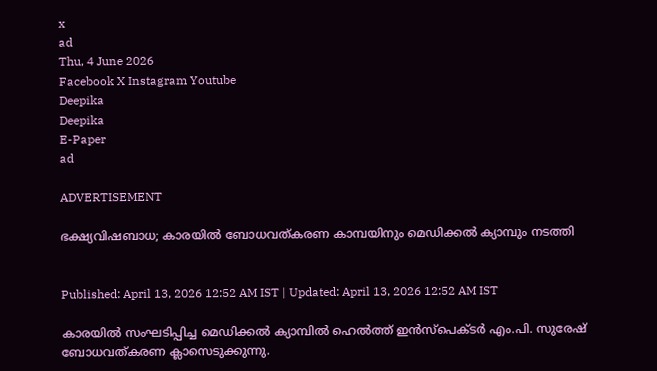x
ad
Thu, 4 June 2026
Facebook X Instagram Youtube
Deepika
Deepika
E-Paper
ad

ADVERTISEMENT

ഭക്ഷ്യവിഷബാധ; കാരയിൽ ബോധവത്കരണ കാമ്പയിനും മെഡിക്കൽ ക്യാമ്പും നടത്തി


Published: April 13, 2026 12:52 AM IST | Updated: April 13, 2026 12:52 AM IST

കാരയിൽ സംഘടിപ്പിച്ച മെഡിക്കൽ ക്യാമ്പിൽ ഹെൽത്ത് ഇൻസ്പെക്ടർ എം.പി. സുരേഷ് ബോധവത്കരണ ക്ലാസെടുക്കുന്നു.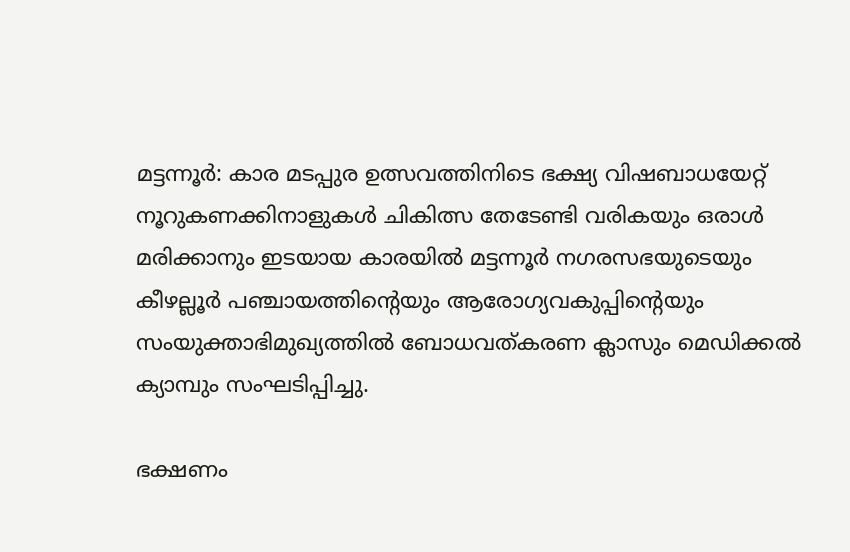മട്ടന്നൂർ: കാര മടപ്പുര ഉത്സവത്തിനിടെ ഭക്ഷ്യ വിഷബാധയേറ്റ് നൂറുകണക്കിനാളുകൾ ചികിത്സ തേടേണ്ടി വരികയും ഒരാൾ മരിക്കാനും ഇടയായ കാരയിൽ മട്ടന്നൂർ നഗരസഭയുടെയും കീഴല്ലൂർ പഞ്ചായത്തിന്‍റെയും ആരോഗ്യവകുപ്പിന്‍റെയും സംയുക്താഭിമുഖ്യത്തിൽ ബോധവത്കരണ ക്ലാസും മെഡിക്കൽ ക്യാമ്പും സംഘടിപ്പിച്ചു.

ഭക്ഷണം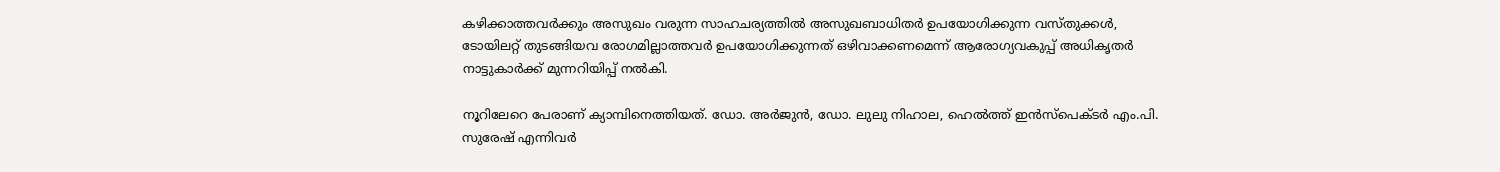കഴിക്കാത്തവർക്കും അസുഖം വരുന്ന സാഹചര്യത്തിൽ അസുഖബാധിതർ ഉപയോഗിക്കുന്ന വസ്തുക്കൾ, ടോയിലറ്റ് തുടങ്ങിയവ രോഗമില്ലാത്തവർ ഉപയോഗിക്കുന്നത് ഒഴിവാക്കണമെന്ന് ആരോഗ്യവകുപ്പ് അധികൃതർ നാട്ടുകാർക്ക് മുന്നറിയിപ്പ് നൽകി.

നൂറിലേറെ പേരാണ് ക്യാമ്പിനെത്തിയത്. ഡോ. അർജുൻ, ഡോ. ലുലു നിഹാല, ഹെൽത്ത് ഇൻസ്പെക്ടർ എം.പി. സുരേഷ് എന്നിവർ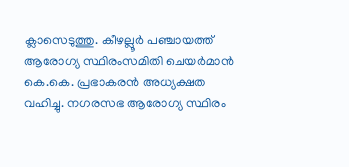ക്ലാസെടുത്തു. കീഴല്ലൂർ പഞ്ചായത്ത് ആരോഗ്യ സ്ഥിരംസമിതി ചെയർമാൻ കെ.കെ. പ്രഭാകരൻ അധ്യക്ഷത വഹിച്ചു. നഗരസഭ ആരോഗ്യ സ്ഥിരം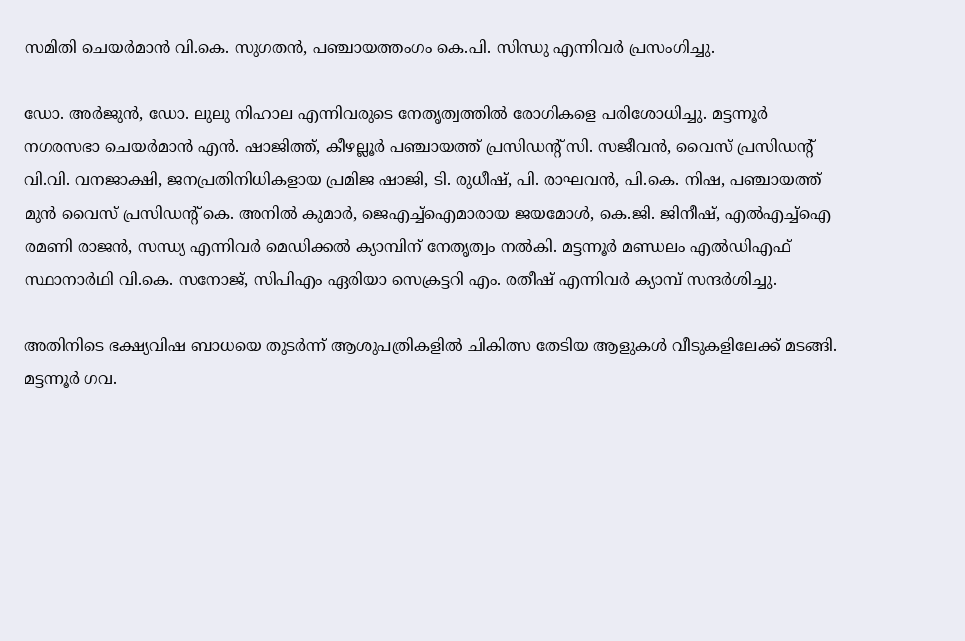സമിതി ചെയർമാൻ വി.കെ. സുഗതൻ, പഞ്ചായത്തംഗം കെ.പി. സിന്ധു എന്നിവർ പ്രസംഗിച്ചു.

ഡോ. അർജുൻ, ഡോ. ലുലു നിഹാല എന്നിവരുടെ നേതൃത്വത്തിൽ രോഗികളെ പരിശോധിച്ചു. മട്ടന്നൂർ നഗരസഭാ ചെയർമാൻ എൻ. ഷാജിത്ത്, കീഴല്ലൂർ പഞ്ചായത്ത് പ്രസിഡന്‍റ് സി. സജീവൻ, വൈസ് പ്രസിഡന്‍റ് വി.വി. വനജാക്ഷി, ജനപ്രതിനിധികളായ പ്രമിജ ഷാജി, ടി. രുധീഷ്, പി. രാഘവൻ, പി.കെ. നിഷ, പഞ്ചായത്ത് മുൻ വൈസ് പ്രസിഡന്‍റ് കെ. അനിൽ കുമാർ, ജെഎച്ച്ഐമാരായ ജയമോൾ, കെ.ജി. ജിനീഷ്, എൽഎച്ച്ഐ രമണി രാജൻ, സന്ധ്യ എന്നിവർ മെഡിക്കൽ ക്യാമ്പിന് നേതൃത്വം നൽകി. മട്ടന്നൂർ മണ്ഡലം എൽഡിഎഫ് സ്ഥാനാർഥി വി.കെ. സനോജ്, സിപിഎം ഏരിയാ സെക്രട്ടറി എം. രതീഷ് എന്നിവർ ക്യാമ്പ് സന്ദർശിച്ചു.

അതിനിടെ ഭക്ഷ്യവിഷ ബാധയെ തുടർന്ന് ആശുപത്രികളിൽ ചികിത്സ തേടിയ ആളുകൾ വീടുകളിലേക്ക് മടങ്ങി. മട്ടന്നൂർ ഗവ.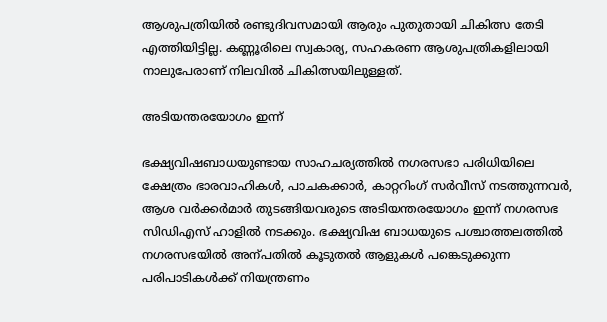ആശുപത്രിയിൽ രണ്ടുദിവസമായി ആരും പുതുതായി ചികിത്സ തേടി എത്തിയിട്ടില്ല. കണ്ണൂരിലെ സ്വകാര്യ, സഹകരണ ആശുപത്രികളിലായി നാലുപേരാണ് നിലവിൽ ചികിത്സയിലുള്ളത്.

അടിയന്തരയോഗം ഇന്ന്

ഭക്ഷ്യവിഷബാധയുണ്ടായ സാഹചര്യത്തിൽ നഗരസഭാ പരിധിയിലെ ക്ഷേത്രം ഭാരവാഹികൾ, പാചകക്കാർ, കാറ്ററിംഗ് സർവീസ് നടത്തുന്നവർ, ആശ വർക്കർമാർ തുടങ്ങിയവരുടെ അടിയന്തരയോഗം ഇന്ന് നഗരസഭ സിഡിഎസ് ഹാളിൽ നടക്കും. ഭക്ഷ്യവിഷ ബാധയുടെ പശ്ചാത്തലത്തിൽ നഗരസഭയിൽ അന്പതിൽ കൂടുതൽ ആളുകൾ പങ്കെടുക്കുന്ന പരിപാടികൾക്ക് നിയന്ത്രണം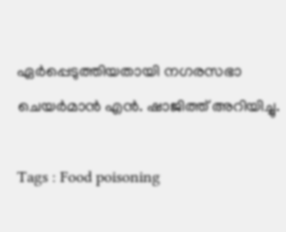ഏർപ്പെടുത്തിയതായി നഗരസഭാ ചെയർമാൻ എൻ. ഷാജിത്ത് അറിയിച്ചു.

Tags : Food poisoning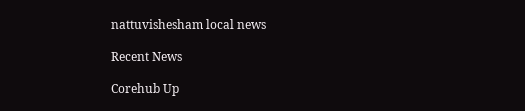nattuvishesham local news

Recent News

Corehub Up